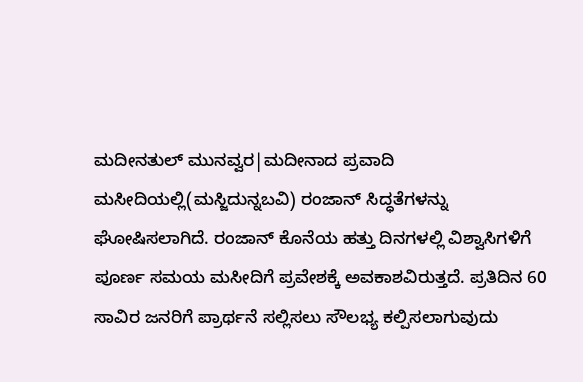ಮದೀನತುಲ್ ಮುನವ್ವರ|ಮದೀನಾದ ಪ್ರವಾದಿ ಮಸೀದಿಯಲ್ಲಿ(ಮಸ್ಜಿದುನ್ನಬವಿ) ರಂಜಾನ್ ಸಿದ್ಧತೆಗಳನ್ನು ಘೋಷಿಸಲಾಗಿದೆ. ರಂಜಾನ್ ಕೊನೆಯ ಹತ್ತು ದಿನಗಳಲ್ಲಿ ವಿಶ್ವಾಸಿಗಳಿಗೆ ಪೂರ್ಣ ಸಮಯ ಮಸೀದಿಗೆ ಪ್ರವೇಶಕ್ಕೆ ಅವಕಾಶವಿರುತ್ತದೆ. ಪ್ರತಿದಿನ 60 ಸಾವಿರ ಜನರಿಗೆ ಪ್ರಾರ್ಥನೆ ಸಲ್ಲಿಸಲು ಸೌಲಭ್ಯ ಕಲ್ಪಿಸಲಾಗುವುದು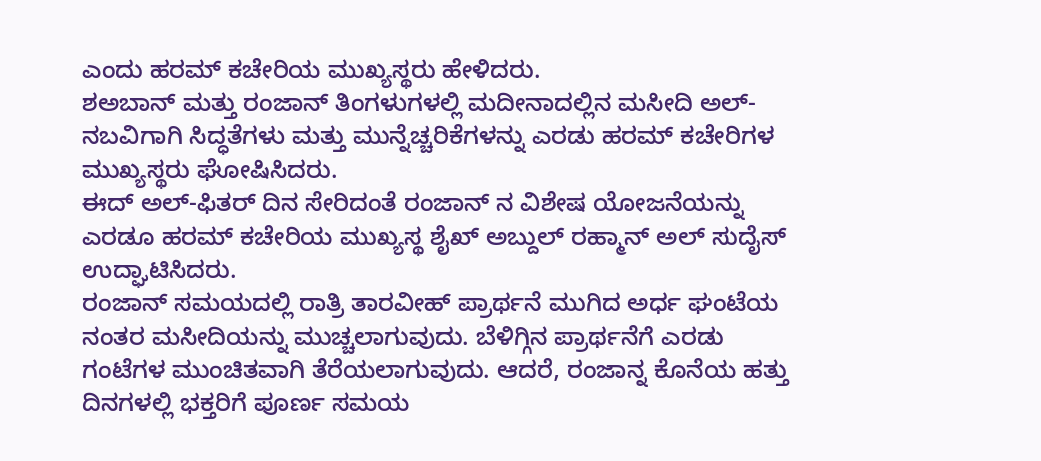ಎಂದು ಹರಮ್ ಕಚೇರಿಯ ಮುಖ್ಯಸ್ಥರು ಹೇಳಿದರು.
ಶಅಬಾನ್ ಮತ್ತು ರಂಜಾನ್ ತಿಂಗಳುಗಳಲ್ಲಿ ಮದೀನಾದಲ್ಲಿನ ಮಸೀದಿ ಅಲ್-ನಬವಿಗಾಗಿ ಸಿದ್ಧತೆಗಳು ಮತ್ತು ಮುನ್ನೆಚ್ಚರಿಕೆಗಳನ್ನು ಎರಡು ಹರಮ್ ಕಚೇರಿಗಳ ಮುಖ್ಯಸ್ಥರು ಘೋಷಿಸಿದರು.
ಈದ್ ಅಲ್-ಫಿತರ್ ದಿನ ಸೇರಿದಂತೆ ರಂಜಾನ್ ನ ವಿಶೇಷ ಯೋಜನೆಯನ್ನು ಎರಡೂ ಹರಮ್ ಕಚೇರಿಯ ಮುಖ್ಯಸ್ಥ ಶೈಖ್ ಅಬ್ದುಲ್ ರಹ್ಮಾನ್ ಅಲ್ ಸುದೈಸ್ ಉದ್ಘಾಟಿಸಿದರು.
ರಂಜಾನ್ ಸಮಯದಲ್ಲಿ ರಾತ್ರಿ ತಾರವೀಹ್ ಪ್ರಾರ್ಥನೆ ಮುಗಿದ ಅರ್ಧ ಘಂಟೆಯ ನಂತರ ಮಸೀದಿಯನ್ನು ಮುಚ್ಚಲಾಗುವುದು. ಬೆಳಿಗ್ಗಿನ ಪ್ರಾರ್ಥನೆಗೆ ಎರಡು ಗಂಟೆಗಳ ಮುಂಚಿತವಾಗಿ ತೆರೆಯಲಾಗುವುದು. ಆದರೆ, ರಂಜಾನ್ನ ಕೊನೆಯ ಹತ್ತು ದಿನಗಳಲ್ಲಿ ಭಕ್ತರಿಗೆ ಪೂರ್ಣ ಸಮಯ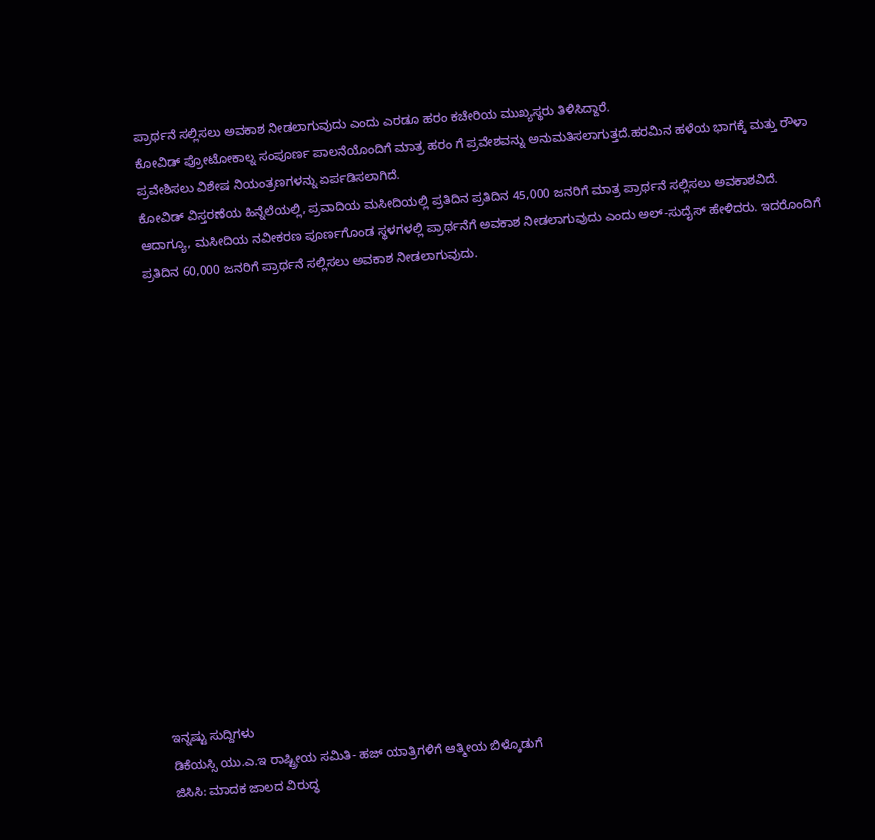ಪ್ರಾರ್ಥನೆ ಸಲ್ಲಿಸಲು ಅವಕಾಶ ನೀಡಲಾಗುವುದು ಎಂದು ಎರಡೂ ಹರಂ ಕಚೇರಿಯ ಮುಖ್ಯಸ್ಥರು ತಿಳಿಸಿದ್ದಾರೆ.
ಕೋವಿಡ್ ಪ್ರೋಟೋಕಾಲ್ನ ಸಂಪೂರ್ಣ ಪಾಲನೆಯೊಂದಿಗೆ ಮಾತ್ರ ಹರಂ ಗೆ ಪ್ರವೇಶವನ್ನು ಅನುಮತಿಸಲಾಗುತ್ತದೆ.ಹರಮಿನ ಹಳೆಯ ಭಾಗಕ್ಕೆ ಮತ್ತು ರೌಳಾ ಪ್ರವೇಶಿಸಲು ವಿಶೇಷ ನಿಯಂತ್ರಣಗಳನ್ನು ಏರ್ಪಡಿಸಲಾಗಿದೆ.
ಕೋವಿಡ್ ವಿಸ್ತರಣೆಯ ಹಿನ್ನೆಲೆಯಲ್ಲಿ, ಪ್ರವಾದಿಯ ಮಸೀದಿಯಲ್ಲಿ ಪ್ರತಿದಿನ ಪ್ರತಿದಿನ 45,000 ಜನರಿಗೆ ಮಾತ್ರ ಪ್ರಾರ್ಥನೆ ಸಲ್ಲಿಸಲು ಅವಕಾಶವಿದೆ. ಆದಾಗ್ಯೂ, ಮಸೀದಿಯ ನವೀಕರಣ ಪೂರ್ಣಗೊಂಡ ಸ್ಥಳಗಳಲ್ಲಿ ಪ್ರಾರ್ಥನೆಗೆ ಅವಕಾಶ ನೀಡಲಾಗುವುದು ಎಂದು ಅಲ್-ಸುದೈಸ್ ಹೇಳಿದರು. ಇದರೊಂದಿಗೆ ಪ್ರತಿದಿನ 60,000 ಜನರಿಗೆ ಪ್ರಾರ್ಥನೆ ಸಲ್ಲಿಸಲು ಅವಕಾಶ ನೀಡಲಾಗುವುದು.
















ಇನ್ನಷ್ಟು ಸುದ್ದಿಗಳು
ಡಿಕೆಯಸ್ಸಿ ಯು.ಎ.ಇ ರಾಷ್ಟ್ರೀಯ ಸಮಿತಿ- ಹಜ್ ಯಾತ್ರಿಗಳಿಗೆ ಆತ್ಮೀಯ ಬಿಳ್ಕೊಡುಗೆ
ಜಿಸಿಸಿ: ಮಾದಕ ಜಾಲದ ವಿರುದ್ಧ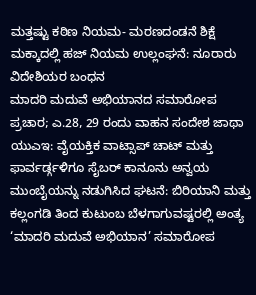ಮತ್ತಷ್ಟು ಕಠಿಣ ನಿಯಮ- ಮರಣದಂಡನೆ ಶಿಕ್ಷೆ
ಮಕ್ಕಾದಲ್ಲಿ ಹಜ್ ನಿಯಮ ಉಲ್ಲಂಘನೆ: ನೂರಾರು ವಿದೇಶಿಯರ ಬಂಧನ
ಮಾದರಿ ಮದುವೆ ಅಭಿಯಾನದ ಸಮಾರೋಪ ಪ್ರಚಾರ; ಎ.28, 29 ರಂದು ವಾಹನ ಸಂದೇಶ ಜಾಥಾ
ಯುಎಇ: ವೈಯಕ್ತಿಕ ವಾಟ್ಸಾಪ್ ಚಾಟ್ ಮತ್ತು ಫಾರ್ವರ್ಡ್ಗಳಿಗೂ ಸೈಬರ್ ಕಾನೂನು ಅನ್ವಯ
ಮುಂಬೈಯನ್ನು ನಡುಗಿಸಿದ ಘಟನೆ: ಬಿರಿಯಾನಿ ಮತ್ತು ಕಲ್ಲಂಗಡಿ ತಿಂದ ಕುಟುಂಬ ಬೆಳಗಾಗುವಷ್ಟರಲ್ಲಿ ಅಂತ್ಯ
‘ಮಾದರಿ ಮದುವೆ ಅಭಿಯಾನ’ ಸಮಾರೋಪ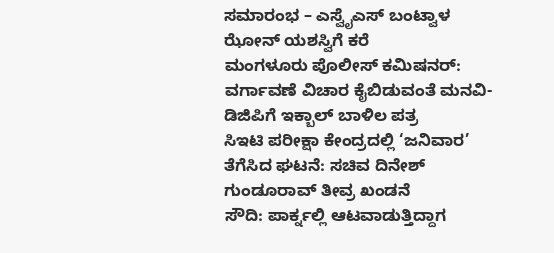ಸಮಾರಂಭ – ಎಸ್ವೈಎಸ್ ಬಂಟ್ವಾಳ ಝೋನ್ ಯಶಸ್ವಿಗೆ ಕರೆ
ಮಂಗಳೂರು ಪೊಲೀಸ್ ಕಮಿಷನರ್: ವರ್ಗಾವಣೆ ವಿಚಾರ ಕೈಬಿಡುವಂತೆ ಮನವಿ- ಡಿಜಿಪಿಗೆ ಇಕ್ಬಾಲ್ ಬಾಳಿಲ ಪತ್ರ
ಸಿಇಟಿ ಪರೀಕ್ಷಾ ಕೇಂದ್ರದಲ್ಲಿ ‘ಜನಿವಾರ’ ತೆಗೆಸಿದ ಘಟನೆ: ಸಚಿವ ದಿನೇಶ್ ಗುಂಡೂರಾವ್ ತೀವ್ರ ಖಂಡನೆ
ಸೌದಿ: ಪಾರ್ಕ್ನಲ್ಲಿ ಆಟವಾಡುತ್ತಿದ್ದಾಗ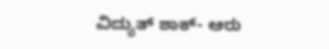ವಿದ್ಯುತ್ ಶಾಕ್- ಆರು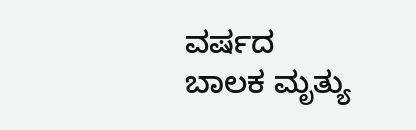ವರ್ಷದ ಬಾಲಕ ಮೃತ್ಯು